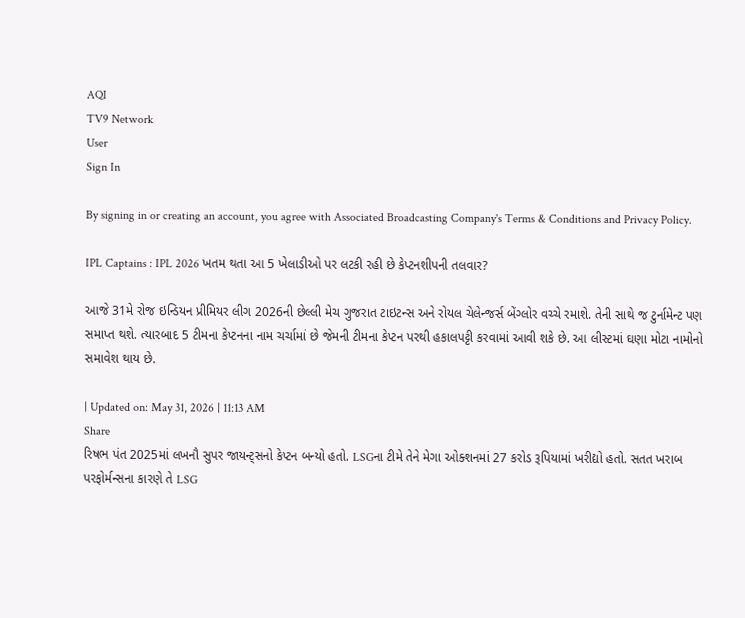AQI
TV9 Network
User
Sign In

By signing in or creating an account, you agree with Associated Broadcasting Company's Terms & Conditions and Privacy Policy.

IPL Captains : IPL 2026 ખતમ થતા આ 5 ખેલાડીઓ પર લટકી રહી છે કેપ્ટનશીપની તલવાર?

આજે 31મે રોજ ઇન્ડિયન પ્રીમિયર લીગ 2026ની છેલ્લી મેચ ગુજરાત ટાઇટન્સ અને રોયલ ચેલેન્જર્સ બેંગ્લોર વચ્ચે રમાશે. તેની સાથે જ ટુર્નામેન્ટ પણ સમાપ્ત થશે. ત્યારબાદ 5 ટીમના કેપ્ટનના નામ ચર્ચામાં છે જેમની ટીમના કેપ્ટન પરથી હકાલપટ્ટી કરવામાં આવી શકે છે. આ લીસ્ટમાં ઘણા મોટા નામોનો સમાવેશ થાય છે.

| Updated on: May 31, 2026 | 11:13 AM
Share
રિષભ પંત 2025માં લખનૌ સુપર જાયન્ટ્સનો કેપ્ટન બન્યો હતો. LSGના ટીમે તેને મેગા ઓક્શનમાં 27 કરોડ રૂપિયામાં ખરીદ્યો હતો. સતત ખરાબ પરફોર્મન્સના કારણે તે LSG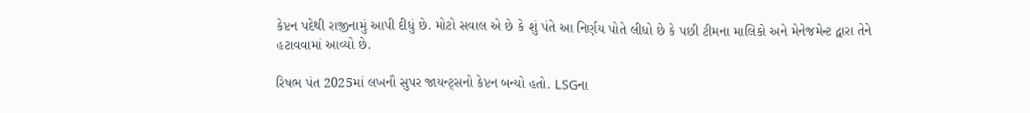કેપ્ટન પદેથી રાજીનામું આપી દીધું છે. મોટો સવાલ એ છે કે શું પંતે આ નિર્ણય પોતે લીધો છે કે પછી ટીમના માલિકો અને મેનેજમેન્ટ દ્વારા તેને હટાવવામાં આવ્યો છે.

રિષભ પંત 2025માં લખનૌ સુપર જાયન્ટ્સનો કેપ્ટન બન્યો હતો. LSGના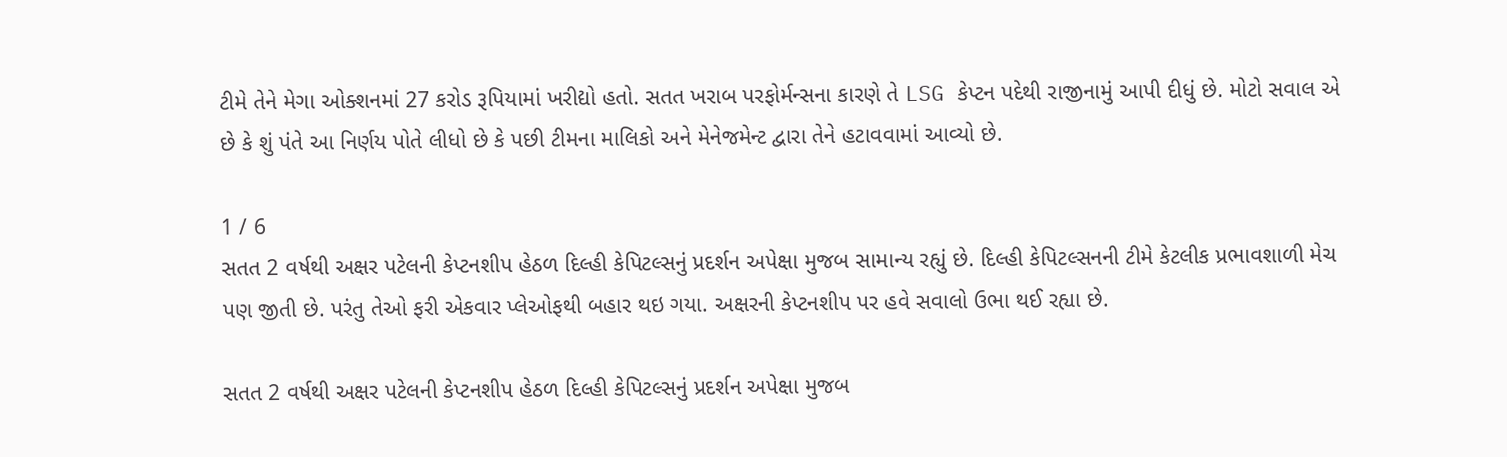ટીમે તેને મેગા ઓક્શનમાં 27 કરોડ રૂપિયામાં ખરીદ્યો હતો. સતત ખરાબ પરફોર્મન્સના કારણે તે LSG કેપ્ટન પદેથી રાજીનામું આપી દીધું છે. મોટો સવાલ એ છે કે શું પંતે આ નિર્ણય પોતે લીધો છે કે પછી ટીમના માલિકો અને મેનેજમેન્ટ દ્વારા તેને હટાવવામાં આવ્યો છે.

1 / 6
સતત 2 વર્ષથી અક્ષર પટેલની કેપ્ટનશીપ હેઠળ દિલ્હી કેપિટલ્સનું પ્રદર્શન અપેક્ષા મુજબ સામાન્ય રહ્યું છે. દિલ્હી કેપિટલ્સનની ટીમે કેટલીક પ્રભાવશાળી મેચ પણ જીતી છે. પરંતુ તેઓ ફરી એકવાર પ્લેઓફથી બહાર થઇ ગયા. અક્ષરની કેપ્ટનશીપ પર હવે સવાલો ઉભા થઈ રહ્યા છે.

સતત 2 વર્ષથી અક્ષર પટેલની કેપ્ટનશીપ હેઠળ દિલ્હી કેપિટલ્સનું પ્રદર્શન અપેક્ષા મુજબ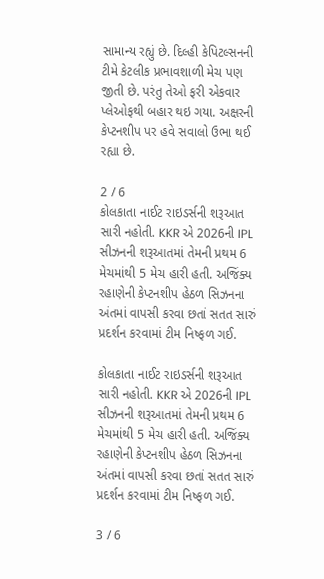સામાન્ય રહ્યું છે. દિલ્હી કેપિટલ્સનની ટીમે કેટલીક પ્રભાવશાળી મેચ પણ જીતી છે. પરંતુ તેઓ ફરી એકવાર પ્લેઓફથી બહાર થઇ ગયા. અક્ષરની કેપ્ટનશીપ પર હવે સવાલો ઉભા થઈ રહ્યા છે.

2 / 6
કોલકાતા નાઈટ રાઇડર્સની શરૂઆત સારી નહોતી. KKR એ 2026ની IPL સીઝનની શરૂઆતમાં તેમની પ્રથમ 6 મેચમાંથી 5 મેચ હારી હતી. અજિંક્ય રહાણેની કેપ્ટનશીપ હેઠળ સિઝનના અંતમાં વાપસી કરવા છતાં સતત સારું પ્રદર્શન કરવામાં ટીમ નિષ્ફળ ગઈ.

કોલકાતા નાઈટ રાઇડર્સની શરૂઆત સારી નહોતી. KKR એ 2026ની IPL સીઝનની શરૂઆતમાં તેમની પ્રથમ 6 મેચમાંથી 5 મેચ હારી હતી. અજિંક્ય રહાણેની કેપ્ટનશીપ હેઠળ સિઝનના અંતમાં વાપસી કરવા છતાં સતત સારું પ્રદર્શન કરવામાં ટીમ નિષ્ફળ ગઈ.

3 / 6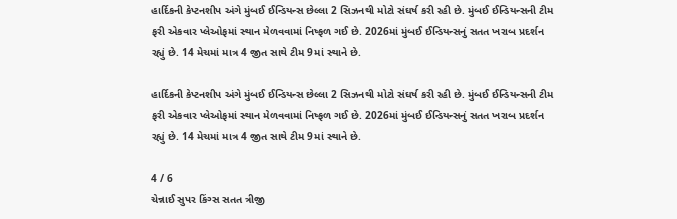હાર્દિકની કેપ્ટનશીપ અંગે મુંબઈ ઈન્ડિયન્સ છેલ્લા 2 સિઝનથી મોટો સંઘર્ષ કરી રહી છે. મુંબઈ ઈન્ડિયન્સની ટીમ ફરી એકવાર પ્લેઓફમાં સ્થાન મેળવવામાં નિષ્ફળ ગઈ છે. 2026માં મુંબઈ ઈન્ડિયન્સનું સતત ખરાબ પ્રદર્શન રહ્યું છે. 14 મેચમાં માત્ર 4 જીત સાથે ટીમ 9માં સ્થાને છે.

હાર્દિકની કેપ્ટનશીપ અંગે મુંબઈ ઈન્ડિયન્સ છેલ્લા 2 સિઝનથી મોટો સંઘર્ષ કરી રહી છે. મુંબઈ ઈન્ડિયન્સની ટીમ ફરી એકવાર પ્લેઓફમાં સ્થાન મેળવવામાં નિષ્ફળ ગઈ છે. 2026માં મુંબઈ ઈન્ડિયન્સનું સતત ખરાબ પ્રદર્શન રહ્યું છે. 14 મેચમાં માત્ર 4 જીત સાથે ટીમ 9માં સ્થાને છે.

4 / 6
ચેન્નાઈ સુપર કિંગ્સ સતત ત્રીજી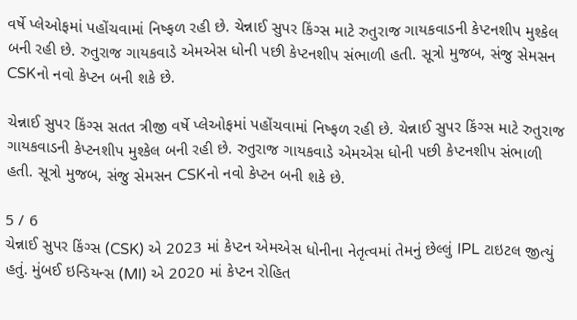વર્ષે પ્લેઓફમાં પહોંચવામાં નિષ્ફળ રહી છે. ચેન્નાઈ સુપર કિંગ્સ માટે રુતુરાજ ગાયકવાડની કેપ્ટનશીપ મુશ્કેલ બની રહી છે. રુતુરાજ ગાયકવાડે એમએસ ધોની પછી કેપ્ટનશીપ સંભાળી હતી. સૂત્રો મુજબ, સંજુ સેમસન CSKનો નવો કેપ્ટન બની શકે છે.

ચેન્નાઈ સુપર કિંગ્સ સતત ત્રીજી વર્ષે પ્લેઓફમાં પહોંચવામાં નિષ્ફળ રહી છે. ચેન્નાઈ સુપર કિંગ્સ માટે રુતુરાજ ગાયકવાડની કેપ્ટનશીપ મુશ્કેલ બની રહી છે. રુતુરાજ ગાયકવાડે એમએસ ધોની પછી કેપ્ટનશીપ સંભાળી હતી. સૂત્રો મુજબ, સંજુ સેમસન CSKનો નવો કેપ્ટન બની શકે છે.

5 / 6
ચેન્નાઈ સુપર કિંગ્સ (CSK) એ 2023 માં કેપ્ટન એમએસ ધોનીના નેતૃત્વમાં તેમનું છેલ્લું IPL ટાઇટલ જીત્યું હતું. મુંબઈ ઇન્ડિયન્સ (MI) એ 2020 માં કેપ્ટન રોહિત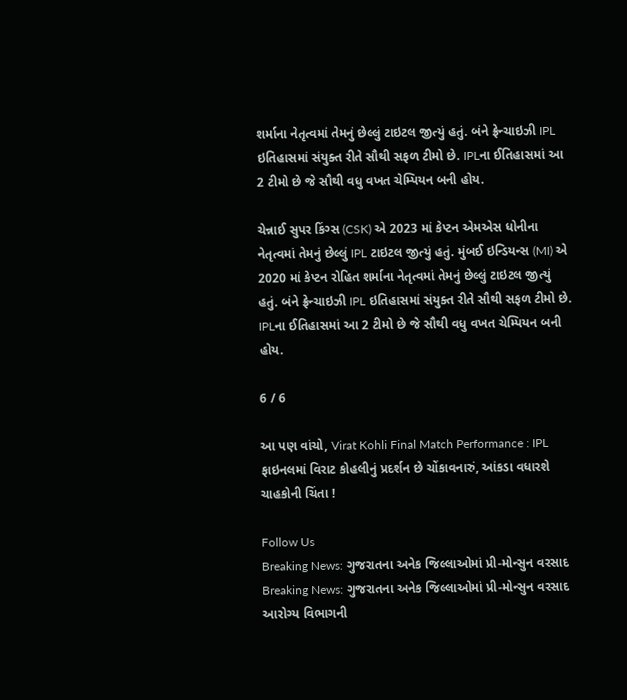શર્માના નેતૃત્વમાં તેમનું છેલ્લું ટાઇટલ જીત્યું હતું. બંને ફ્રેન્ચાઇઝી IPL ઇતિહાસમાં સંયુક્ત રીતે સૌથી સફળ ટીમો છે. IPLના ઈતિહાસમાં આ 2 ટીમો છે જે સૌથી વધુ વખત ચેમ્પિયન બની હોય.

ચેન્નાઈ સુપર કિંગ્સ (CSK) એ 2023 માં કેપ્ટન એમએસ ધોનીના નેતૃત્વમાં તેમનું છેલ્લું IPL ટાઇટલ જીત્યું હતું. મુંબઈ ઇન્ડિયન્સ (MI) એ 2020 માં કેપ્ટન રોહિત શર્માના નેતૃત્વમાં તેમનું છેલ્લું ટાઇટલ જીત્યું હતું. બંને ફ્રેન્ચાઇઝી IPL ઇતિહાસમાં સંયુક્ત રીતે સૌથી સફળ ટીમો છે. IPLના ઈતિહાસમાં આ 2 ટીમો છે જે સૌથી વધુ વખત ચેમ્પિયન બની હોય.

6 / 6

આ પણ વાંચો, Virat Kohli Final Match Performance : IPL ફાઇનલમાં વિરાટ કોહલીનું પ્રદર્શન છે ચોંકાવનારું, આંકડા વધારશે ચાહકોની ચિંતા !

Follow Us
Breaking News: ગુજરાતના અનેક જિલ્લાઓમાં પ્રી-મોન્સુન વરસાદ
Breaking News: ગુજરાતના અનેક જિલ્લાઓમાં પ્રી-મોન્સુન વરસાદ
આરોગ્ય વિભાગની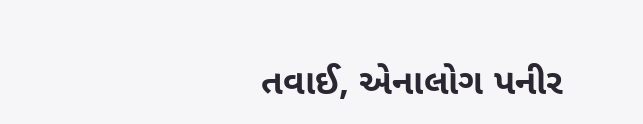તવાઈ, એનાલોગ પનીર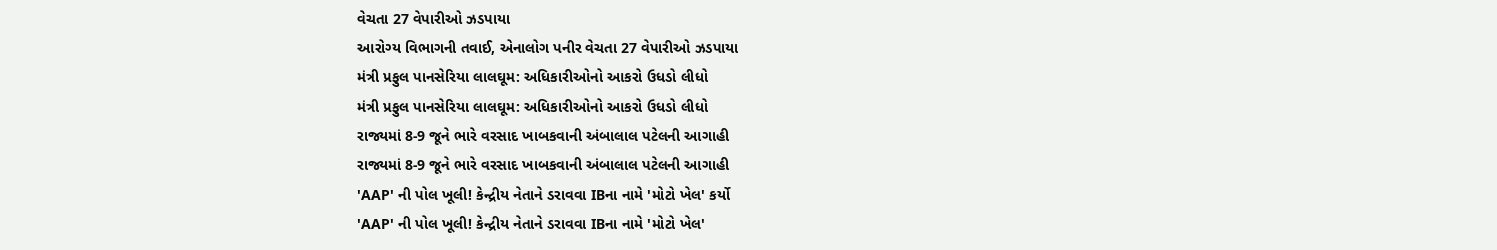વેચતા 27 વેપારીઓ ઝડપાયા
આરોગ્ય વિભાગની તવાઈ, એનાલોગ પનીર વેચતા 27 વેપારીઓ ઝડપાયા
મંત્રી પ્રફુલ પાનસેરિયા લાલઘૂમ: અધિકારીઓનો આકરો ઉધડો લીધો
મંત્રી પ્રફુલ પાનસેરિયા લાલઘૂમ: અધિકારીઓનો આકરો ઉધડો લીધો
રાજ્યમાં 8-9 જૂને ભારે વરસાદ ખાબકવાની અંબાલાલ પટેલની આગાહી
રાજ્યમાં 8-9 જૂને ભારે વરસાદ ખાબકવાની અંબાલાલ પટેલની આગાહી
'AAP' ની પોલ ખૂલી! કેન્દ્રીય નેતાને ડરાવવા IBના નામે 'મોટો ખેલ' કર્યો
'AAP' ની પોલ ખૂલી! કેન્દ્રીય નેતાને ડરાવવા IBના નામે 'મોટો ખેલ'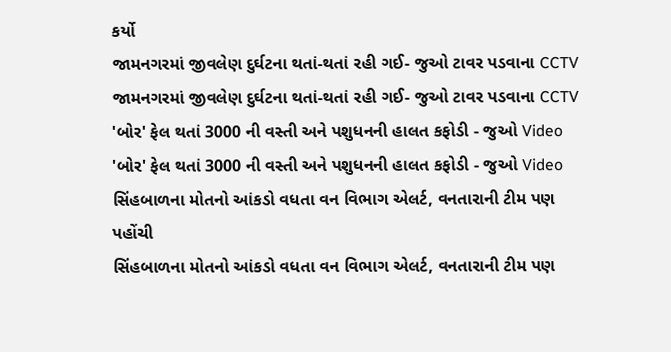કર્યો
જામનગરમાં જીવલેણ દુર્ઘટના થતાં-થતાં રહી ગઈ- જુઓ ટાવર પડવાના CCTV
જામનગરમાં જીવલેણ દુર્ઘટના થતાં-થતાં રહી ગઈ- જુઓ ટાવર પડવાના CCTV
'બોર' ફેલ થતાં 3000 ની વસ્તી અને પશુધનની હાલત કફોડી - જુઓ Video
'બોર' ફેલ થતાં 3000 ની વસ્તી અને પશુધનની હાલત કફોડી - જુઓ Video
સિંહબાળના મોતનો આંકડો વધતા વન વિભાગ એલર્ટ, વનતારાની ટીમ પણ પહોંચી
સિંહબાળના મોતનો આંકડો વધતા વન વિભાગ એલર્ટ, વનતારાની ટીમ પણ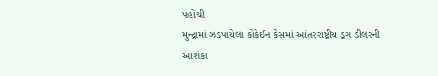પહોંચી
મુન્દ્રામાં ઝડપાયેલા કોકેઈન કેસમાં આંતરરાષ્ટ્રીય ડ્રગ ડીલરની આશંકા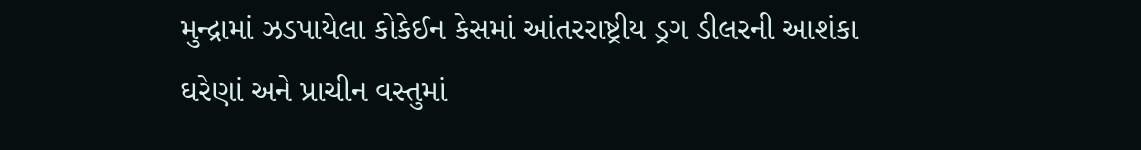મુન્દ્રામાં ઝડપાયેલા કોકેઈન કેસમાં આંતરરાષ્ટ્રીય ડ્રગ ડીલરની આશંકા
ઘરેણાં અને પ્રાચીન વસ્તુમાં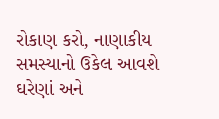રોકાણ કરો, નાણાકીય સમસ્યાનો ઉકેલ આવશે
ઘરેણાં અને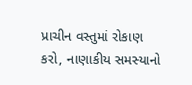પ્રાચીન વસ્તુમાં રોકાણ કરો, નાણાકીય સમસ્યાનો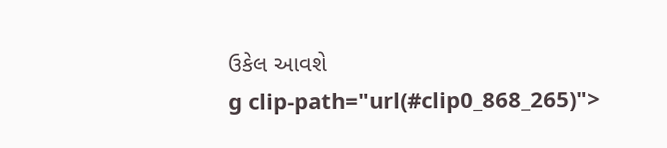ઉકેલ આવશે
g clip-path="url(#clip0_868_265)">